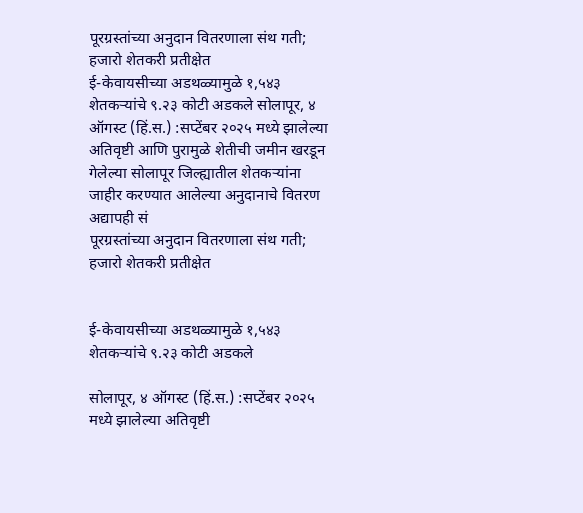पूरग्रस्तांच्या अनुदान वितरणाला संथ गती; हजारो शेतकरी प्रतीक्षेत
ई-केवायसीच्या अडथळ्यामुळे १,५४३ शेतकऱ्यांचे ९.२३ कोटी अडकले सोलापूर, ४ ऑगस्ट (हिं.स.) :सप्टेंबर २०२५ मध्ये झालेल्या अतिवृष्टी आणि पुरामुळे शेतीची जमीन खरडून गेलेल्या सोलापूर जिल्ह्यातील शेतकऱ्यांना जाहीर करण्यात आलेल्या अनुदानाचे वितरण अद्यापही सं
पूरग्रस्तांच्या अनुदान वितरणाला संथ गती; हजारो शेतकरी प्रतीक्षेत


ई-केवायसीच्या अडथळ्यामुळे १,५४३ शेतकऱ्यांचे ९.२३ कोटी अडकले

सोलापूर, ४ ऑगस्ट (हिं.स.) :सप्टेंबर २०२५ मध्ये झालेल्या अतिवृष्टी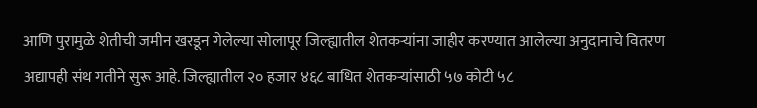आणि पुरामुळे शेतीची जमीन खरडून गेलेल्या सोलापूर जिल्ह्यातील शेतकऱ्यांना जाहीर करण्यात आलेल्या अनुदानाचे वितरण अद्यापही संथ गतीने सुरू आहे. जिल्ह्यातील २० हजार ४६८ बाधित शेतकऱ्यांसाठी ५७ कोटी ५८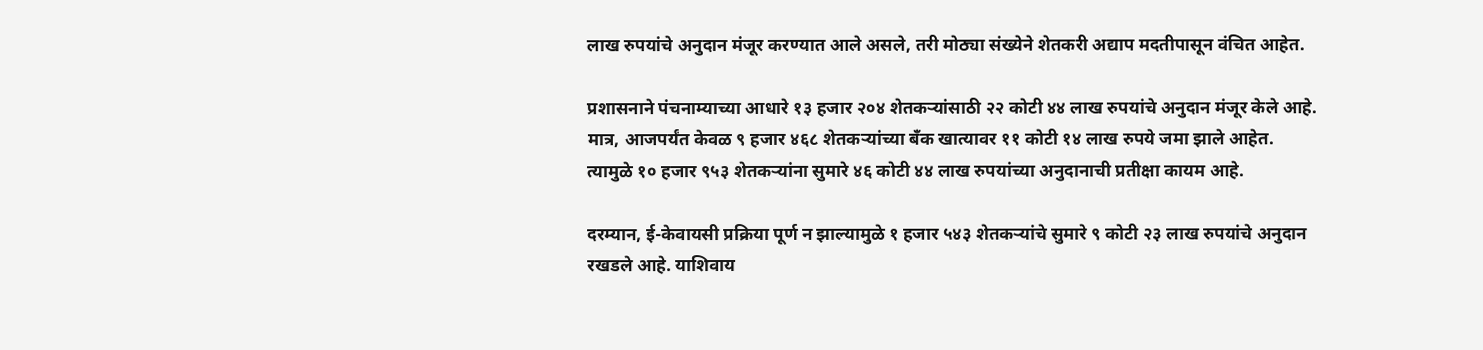लाख रुपयांचे अनुदान मंजूर करण्यात आले असले, तरी मोठ्या संख्येने शेतकरी अद्याप मदतीपासून वंचित आहेत.

प्रशासनाने पंचनाम्याच्या आधारे १३ हजार २०४ शेतकऱ्यांसाठी २२ कोटी ४४ लाख रुपयांचे अनुदान मंजूर केले आहे. मात्र, आजपर्यंत केवळ ९ हजार ४६८ शेतकऱ्यांच्या बँक खात्यावर ११ कोटी १४ लाख रुपये जमा झाले आहेत. त्यामुळे १० हजार ९५३ शेतकऱ्यांना सुमारे ४६ कोटी ४४ लाख रुपयांच्या अनुदानाची प्रतीक्षा कायम आहे.

दरम्यान, ई-केवायसी प्रक्रिया पूर्ण न झाल्यामुळे १ हजार ५४३ शेतकऱ्यांचे सुमारे ९ कोटी २३ लाख रुपयांचे अनुदान रखडले आहे. याशिवाय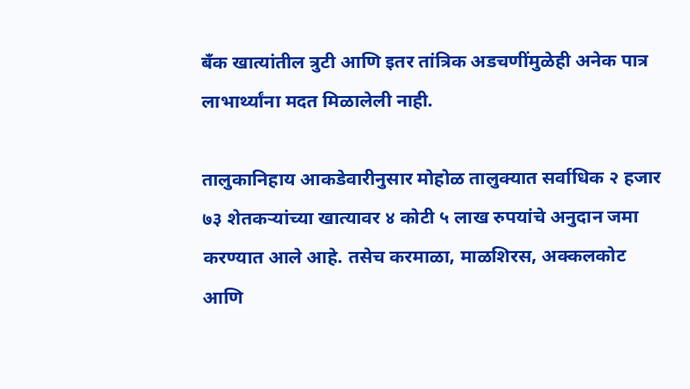बँक खात्यांतील त्रुटी आणि इतर तांत्रिक अडचणींमुळेही अनेक पात्र लाभार्थ्यांना मदत मिळालेली नाही.

तालुकानिहाय आकडेवारीनुसार मोहोळ तालुक्यात सर्वाधिक २ हजार ७३ शेतकऱ्यांच्या खात्यावर ४ कोटी ५ लाख रुपयांचे अनुदान जमा करण्यात आले आहे. तसेच करमाळा, माळशिरस, अक्कलकोट आणि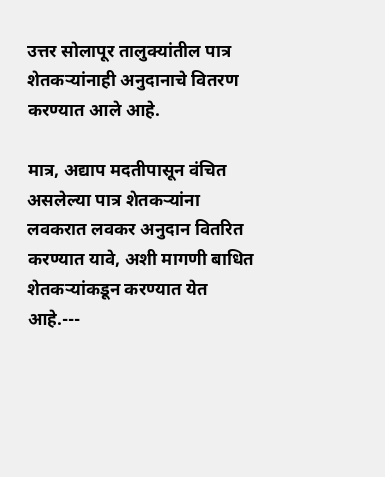उत्तर सोलापूर तालुक्यांतील पात्र शेतकऱ्यांनाही अनुदानाचे वितरण करण्यात आले आहे.

मात्र, अद्याप मदतीपासून वंचित असलेल्या पात्र शेतकऱ्यांना लवकरात लवकर अनुदान वितरित करण्यात यावे, अशी मागणी बाधित शेतकऱ्यांकडून करण्यात येत आहे.---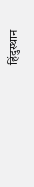हिंदुस्थान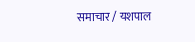समाचार / यशपाल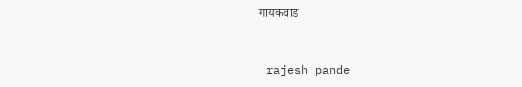गायकवाड


 rajesh pande